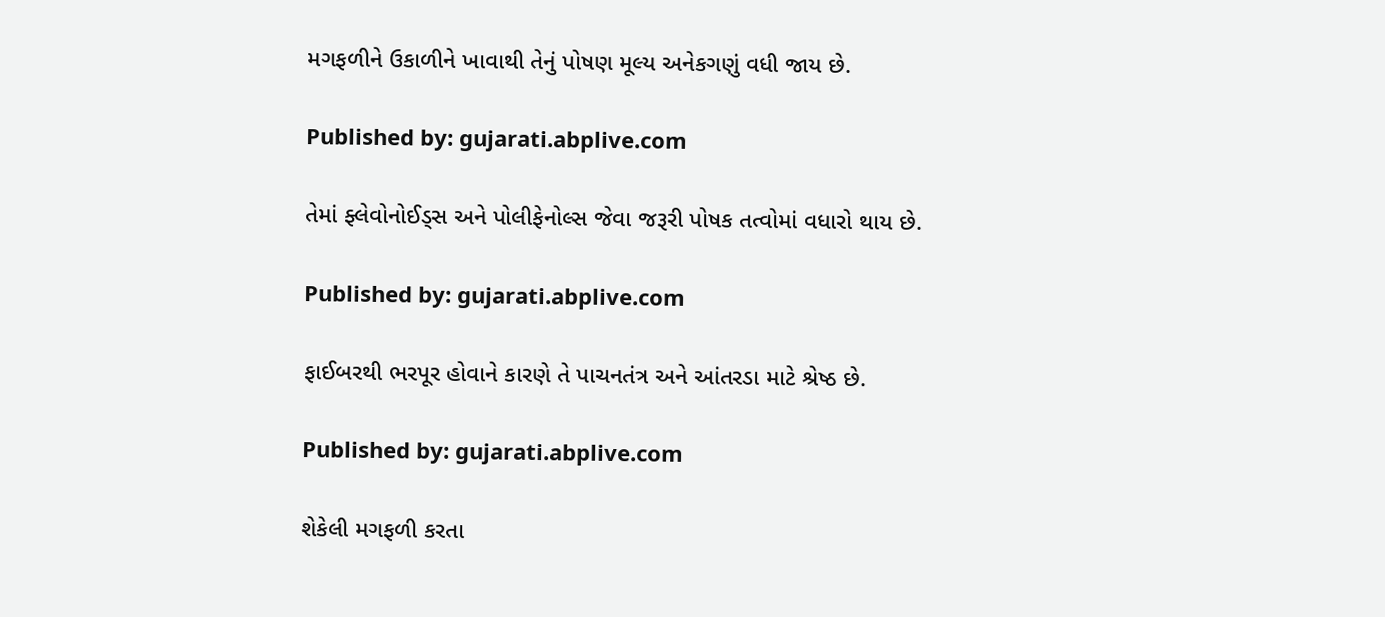મગફળીને ઉકાળીને ખાવાથી તેનું પોષણ મૂલ્ય અનેકગણું વધી જાય છે.

Published by: gujarati.abplive.com

તેમાં ફ્લેવોનોઈડ્સ અને પોલીફેનોલ્સ જેવા જરૂરી પોષક તત્વોમાં વધારો થાય છે.

Published by: gujarati.abplive.com

ફાઈબરથી ભરપૂર હોવાને કારણે તે પાચનતંત્ર અને આંતરડા માટે શ્રેષ્ઠ છે.

Published by: gujarati.abplive.com

શેકેલી મગફળી કરતા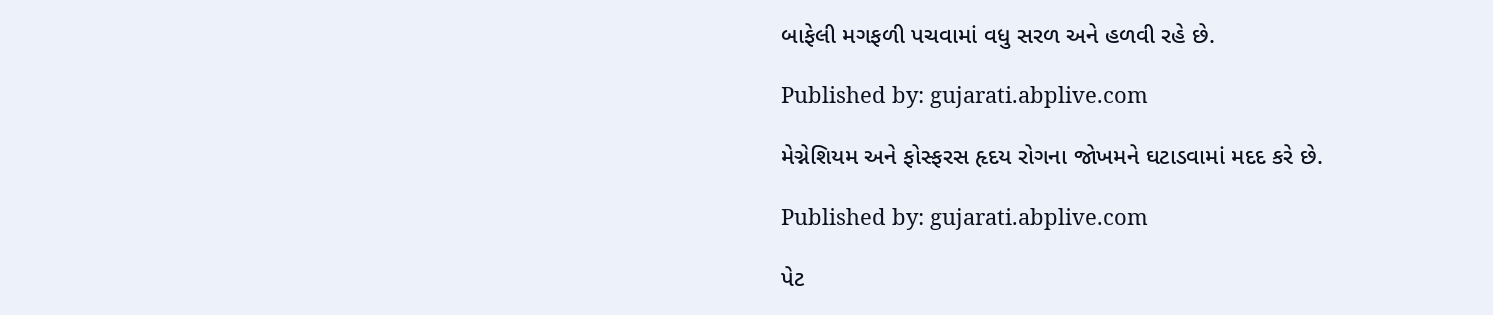બાફેલી મગફળી પચવામાં વધુ સરળ અને હળવી રહે છે.

Published by: gujarati.abplive.com

મેગ્નેશિયમ અને ફોસ્ફરસ હૃદય રોગના જોખમને ઘટાડવામાં મદદ કરે છે.

Published by: gujarati.abplive.com

પેટ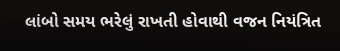લાંબો સમય ભરેલું રાખતી હોવાથી વજન નિયંત્રિત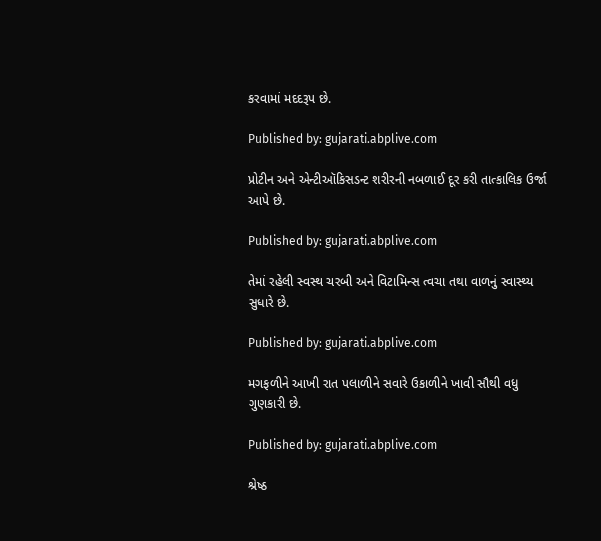કરવામાં મદદરૂપ છે.

Published by: gujarati.abplive.com

પ્રોટીન અને એન્ટીઑકિસડન્ટ શરીરની નબળાઈ દૂર કરી તાત્કાલિક ઉર્જા આપે છે.

Published by: gujarati.abplive.com

તેમાં રહેલી સ્વસ્થ ચરબી અને વિટામિન્સ ત્વચા તથા વાળનું સ્વાસ્થ્ય સુધારે છે.

Published by: gujarati.abplive.com

મગફળીને આખી રાત પલાળીને સવારે ઉકાળીને ખાવી સૌથી વધુ ગુણકારી છે.

Published by: gujarati.abplive.com

શ્રેષ્ઠ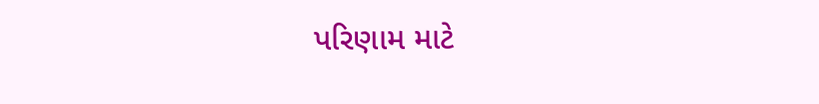પરિણામ માટે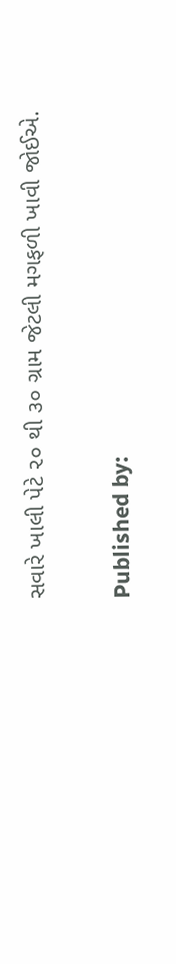સવારે ખાલી પેટે ૨૦ થી ૩૦ ગ્રામ જેટલી મગફળી ખાવી જોઈએ.

Published by: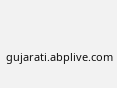gujarati.abplive.com